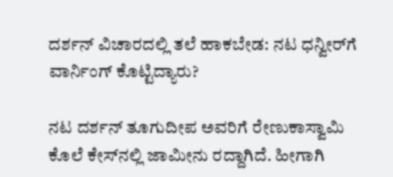ದರ್ಶನ್‌ ವಿಚಾರದಲ್ಲಿ ತಲೆ ಹಾಕಬೇಡ: ನಟ ಧನ್ವೀರ್‌ಗೆ ವಾರ್ನಿಂಗ್‌ ಕೊಟ್ಟಿದ್ಯಾರು?

ನಟ ದರ್ಶನ್‌ ತೂಗುದೀಪ ಅವರಿಗೆ ರೇಣುಕಾಸ್ವಾಮಿ ಕೊಲೆ ಕೇಸ್‌ನಲ್ಲಿ ಜಾಮೀನು ರದ್ದಾಗಿದೆ. ಹೀಗಾಗಿ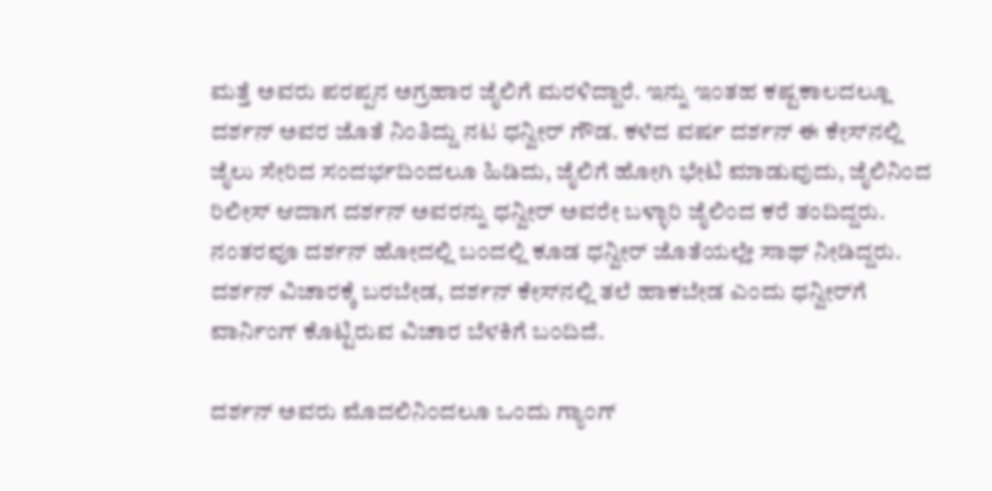ಮತ್ತೆ ಅವರು ಪರಪ್ಪನ ಅಗ್ರಹಾರ ಜೈಲಿಗೆ ಮರಳಿದ್ದಾರೆ. ಇನ್ನು ಇಂತಹ ಕಷ್ಟಕಾಲದಲ್ಲೂ ದರ್ಶನ್‌ ಅವರ ಜೊತೆ ನಿಂತಿದ್ದು ನಟ ಧನ್ವೀರ್‌ ಗೌಡ. ಕಳೆದ ವರ್ಷ ದರ್ಶನ್‌ ಈ ಕೇಸ್‌ನಲ್ಲಿ ಜೈಲು ಸೇರಿದ ಸಂದರ್ಭದಿಂದಲೂ ಹಿಡಿದು, ಜೈಲಿಗೆ ಹೋಗಿ ಭೇಟಿ ಮಾಡುವುದು, ಜೈಲಿನಿಂದ ರಿಲೀಸ್‌ ಆದಾಗ ದರ್ಶನ್‌ ಅವರನ್ನು ಧನ್ವೀರ್‌ ಅವರೇ ಬಳ್ಳಾರಿ ಜೈಲಿಂದ ಕರೆ ತಂದಿದ್ದರು. ನಂತರವೂ ದರ್ಶನ್‌ ಹೋದಲ್ಲಿ ಬಂದಲ್ಲಿ ಕೂಡ ಧನ್ವೀರ್‌ ಜೊತೆಯಲ್ಲೇ ಸಾಥ್‌ ನೀಡಿದ್ದರು. ದರ್ಶನ್‌ ವಿಚಾರಕ್ಕೆ ಬರಬೇಡ, ದರ್ಶನ್‌ ಕೇಸ್‌ನಲ್ಲಿ ತಲೆ ಹಾಕಬೇಡ ಎಂದು ಧನ್ವೀರ್‌ಗೆ ವಾರ್ನಿಂಗ್‌ ಕೊಟ್ಟಿರುವ ವಿಚಾರ ಬೆಳಕಿಗೆ ಬಂದಿದೆ.

ದರ್ಶನ್‌ ಅವರು ಮೊದಲಿನಿಂದಲೂ ಒಂದು ಗ್ಯಾಂಗ್‌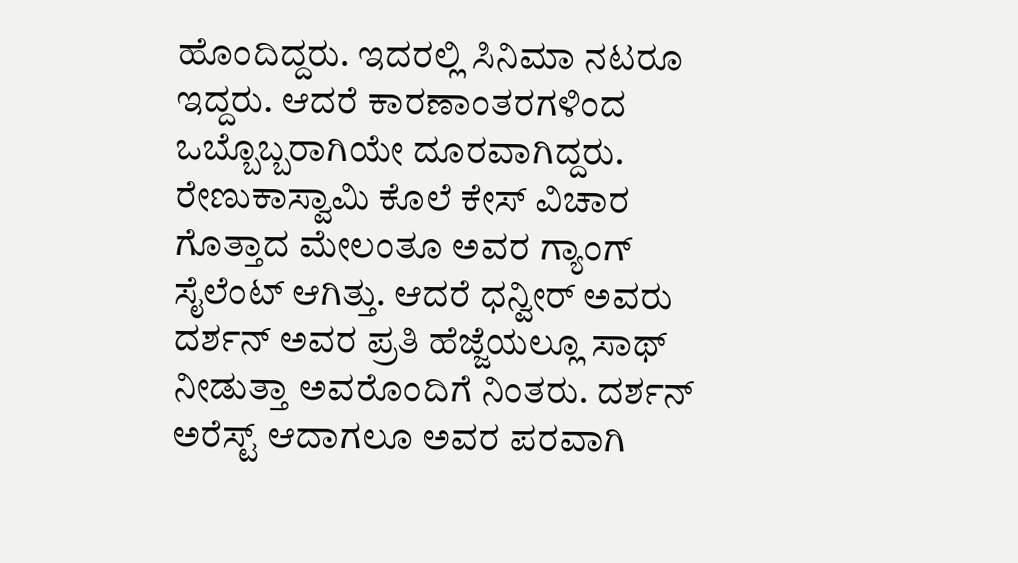ಹೊಂದಿದ್ದರು. ಇದರಲ್ಲಿ ಸಿನಿಮಾ ನಟರೂ ಇದ್ದರು. ಆದರೆ ಕಾರಣಾಂತರಗಳಿಂದ ಒಬ್ಬೊಬ್ಬರಾಗಿಯೇ ದೂರವಾಗಿದ್ದರು. ರೇಣುಕಾಸ್ವಾಮಿ ಕೊಲೆ ಕೇಸ್‌ ವಿಚಾರ ಗೊತ್ತಾದ ಮೇಲಂತೂ ಅವರ ಗ್ಯಾಂಗ್‌ ಸೈಲೆಂಟ್‌ ಆಗಿತ್ತು. ಆದರೆ ಧನ್ವೀರ್‌ ಅವರು ದರ್ಶನ್‌ ಅವರ ಪ್ರತಿ ಹೆಜ್ಜೆಯಲ್ಲೂ ಸಾಥ್‌ ನೀಡುತ್ತಾ ಅವರೊಂದಿಗೆ ನಿಂತರು. ದರ್ಶನ್‌ ಅರೆಸ್ಟ್‌ ಆದಾಗಲೂ ಅವರ ಪರವಾಗಿ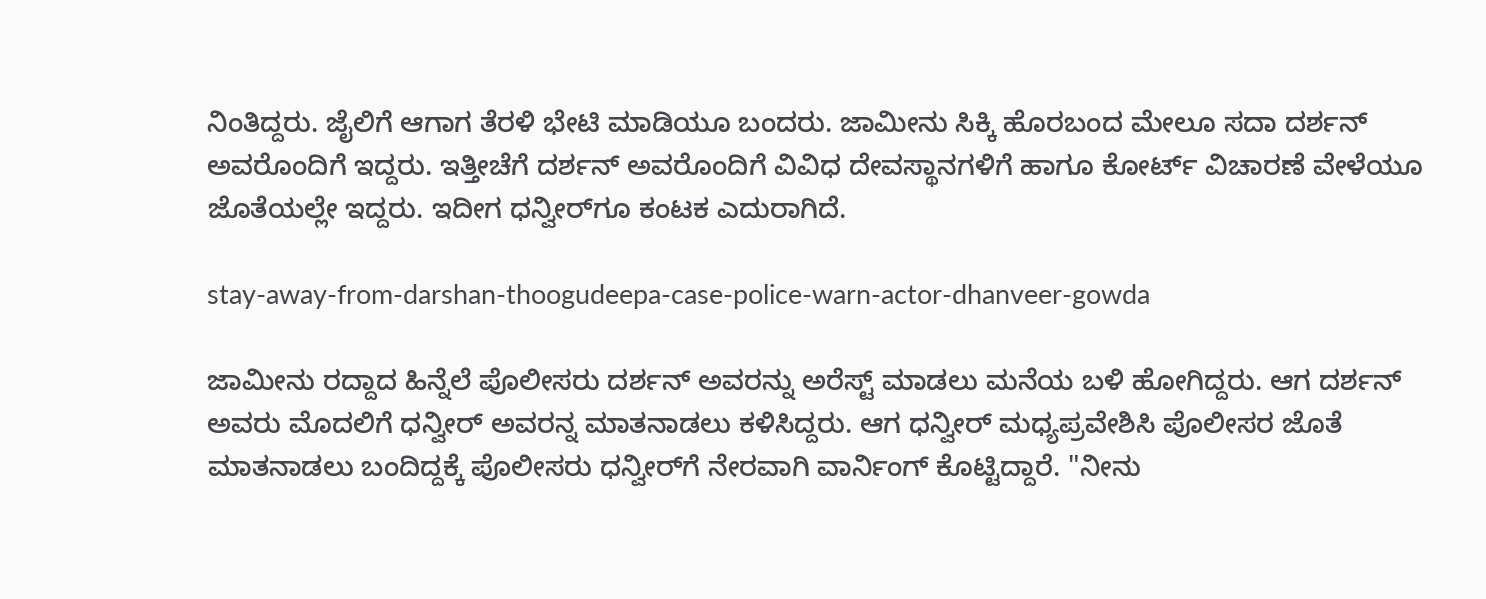ನಿಂತಿದ್ದರು. ಜೈಲಿಗೆ ಆಗಾಗ ತೆರಳಿ ಭೇಟಿ ಮಾಡಿಯೂ ಬಂದರು. ಜಾಮೀನು ಸಿಕ್ಕಿ ಹೊರಬಂದ ಮೇಲೂ ಸದಾ ದರ್ಶನ್‌ ಅವರೊಂದಿಗೆ ಇದ್ದರು. ಇತ್ತೀಚೆಗೆ ದರ್ಶನ್‌ ಅವರೊಂದಿಗೆ ವಿವಿಧ ದೇವಸ್ಥಾನಗಳಿಗೆ ಹಾಗೂ ಕೋರ್ಟ್‌ ವಿಚಾರಣೆ ವೇಳೆಯೂ ಜೊತೆಯಲ್ಲೇ ಇದ್ದರು. ಇದೀಗ ಧನ್ವೀರ್‌ಗೂ ಕಂಟಕ ಎದುರಾಗಿದೆ.

stay-away-from-darshan-thoogudeepa-case-police-warn-actor-dhanveer-gowda

ಜಾಮೀನು ರದ್ದಾದ ಹಿನ್ನೆಲೆ ಪೊಲೀಸರು ದರ್ಶನ್‌ ಅವರನ್ನು ಅರೆಸ್ಟ್‌ ಮಾಡಲು ಮನೆಯ ಬಳಿ ಹೋಗಿದ್ದರು. ಆಗ ದರ್ಶನ್‌ ಅವರು ಮೊದಲಿಗೆ ಧನ್ವೀರ್‌ ಅವರನ್ನ ಮಾತನಾಡಲು ಕಳಿಸಿದ್ದರು. ಆಗ ಧನ್ವೀರ್‌ ಮಧ್ಯಪ್ರವೇಶಿಸಿ ಪೊಲೀಸರ ಜೊತೆ ಮಾತನಾಡಲು ಬಂದಿದ್ದಕ್ಕೆ ಪೊಲೀಸರು ಧನ್ವೀರ್‌ಗೆ ನೇರವಾಗಿ ವಾರ್ನಿಂಗ್ ಕೊಟ್ಟಿದ್ದಾರೆ. "ನೀನು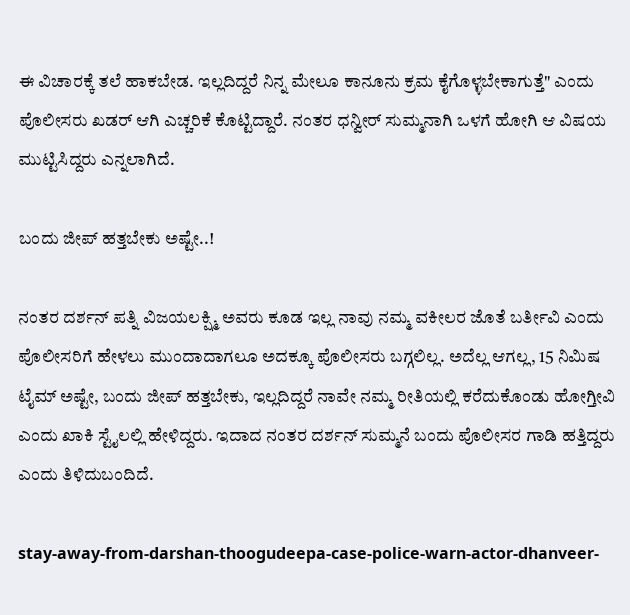ಈ ವಿಚಾರಕ್ಕೆ ತಲೆ ಹಾಕಬೇಡ. ಇಲ್ಲದಿದ್ದರೆ ನಿನ್ನ ಮೇಲೂ ಕಾನೂನು ಕ್ರಮ ಕೈಗೊಳ್ಳಬೇಕಾಗುತ್ತೆ" ಎಂದು ಪೊಲೀಸರು ಖಡರ್‌ ಆಗಿ ಎಚ್ಚರಿಕೆ ಕೊಟ್ಟಿದ್ದಾರೆ. ನಂತರ ಧನ್ವೀರ್‌ ಸುಮ್ಮನಾಗಿ ಒಳಗೆ ಹೋಗಿ ಆ ವಿಷಯ ಮುಟ್ಟಿಸಿದ್ದರು ಎನ್ನಲಾಗಿದೆ.

ಬಂದು ಜೀಪ್‌ ಹತ್ತಬೇಕು ಅಷ್ಟೇ..!

ನಂತರ ದರ್ಶನ್‌ ಪತ್ನಿ ವಿಜಯಲಕ್ಷ್ಮಿ ಅವರು ಕೂಡ ಇಲ್ಲ ನಾವು ನಮ್ಮ ವಕೀಲರ ಜೊತೆ ಬರ್ತೀವಿ ಎಂದು ಪೊಲೀಸರಿಗೆ ಹೇಳಲು ಮುಂದಾದಾಗಲೂ ಅದಕ್ಕೂ ಪೊಲೀಸರು ಬಗ್ಗಲಿಲ್ಲ. ಅದೆಲ್ಲ ಆಗಲ್ಲ, 15 ನಿಮಿಷ ಟೈಮ್‌ ಅಷ್ಟೇ, ಬಂದು ಜೀಪ್‌ ಹತ್ತಬೇಕು, ಇಲ್ಲದಿದ್ದರೆ ನಾವೇ ನಮ್ಮ ರೀತಿಯಲ್ಲಿ ಕರೆದುಕೊಂಡು ಹೋಗ್ತೀವಿ ಎಂದು ಖಾಕಿ ಸ್ಟೈಲಲ್ಲಿ ಹೇಳಿದ್ದರು. ಇದಾದ ನಂತರ ದರ್ಶನ್‌ ಸುಮ್ಮನೆ ಬಂದು ಪೊಲೀಸರ ಗಾಡಿ ಹತ್ತಿದ್ದರು ಎಂದು ತಿಳಿದುಬಂದಿದೆ.

stay-away-from-darshan-thoogudeepa-case-police-warn-actor-dhanveer-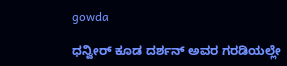gowda

ಧನ್ವೀರ್‌ ಕೂಡ ದರ್ಶನ್‌ ಅವರ ಗರಡಿಯಲ್ಲೇ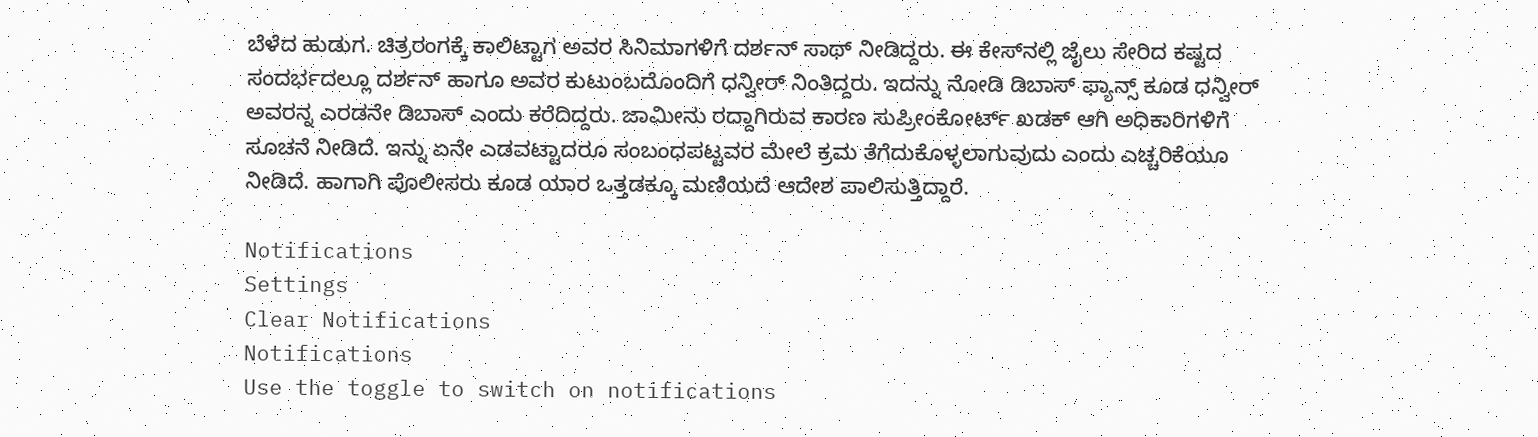ಬೆಳೆದ ಹುಡುಗ. ಚಿತ್ರರಂಗಕ್ಕೆ ಕಾಲಿಟ್ಟಾಗ ಅವರ ಸಿನಿಮಾಗಳಿಗೆ ದರ್ಶನ್‌ ಸಾಥ್‌ ನೀಡಿದ್ದರು. ಈ ಕೇಸ್‌ನಲ್ಲಿ ಜೈಲು ಸೇರಿದ ಕಷ್ಟದ ಸಂದರ್ಭದಲ್ಲೂ ದರ್ಶನ್‌ ಹಾಗೂ ಅವರ ಕುಟುಂಬದೊಂದಿಗೆ ಧನ್ವೀರ್‌ ನಿಂತಿದ್ದರು. ಇದನ್ನು ನೋಡಿ ಡಿಬಾಸ್‌ ಫ್ಯಾನ್ಸ್‌ ಕೂಡ ಧನ್ವೀರ್‌ ಅವರನ್ನ ಎರಡನೇ ಡಿಬಾಸ್‌ ಎಂದು ಕರೆದಿದ್ದರು. ಜಾಮೀನು ರದ್ದಾಗಿರುವ ಕಾರಣ ಸುಪ್ರೀಂಕೋರ್ಟ್‌ ಖಡಕ್‌ ಆಗಿ ಅಧಿಕಾರಿಗಳಿಗೆ ಸೂಚನೆ ನೀಡಿದೆ. ಇನ್ನು ಏನೇ ಎಡವಟ್ಟಾದರೂ ಸಂಬಂಧಪಟ್ಟವರ ಮೇಲೆ ಕ್ರಮ ತೆಗೆದುಕೊಳ್ಳಲಾಗುವುದು ಎಂದು ಎಚ್ಚರಿಕೆಯೂ ನೀಡಿದೆ. ಹಾಗಾಗಿ ಪೊಲೀಸರು ಕೂಡ ಯಾರ ಒತ್ತಡಕ್ಕೂ ಮಣಿಯದೆ ಆದೇಶ ಪಾಲಿಸುತ್ತಿದ್ದಾರೆ.

Notifications
Settings
Clear Notifications
Notifications
Use the toggle to switch on notifications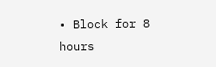• Block for 8 hours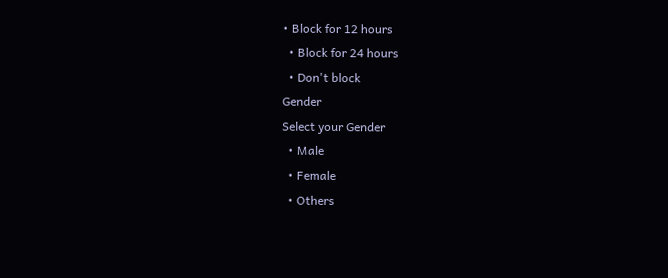• Block for 12 hours
  • Block for 24 hours
  • Don't block
Gender
Select your Gender
  • Male
  • Female
  • Others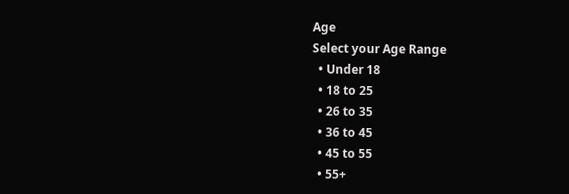Age
Select your Age Range
  • Under 18
  • 18 to 25
  • 26 to 35
  • 36 to 45
  • 45 to 55
  • 55+